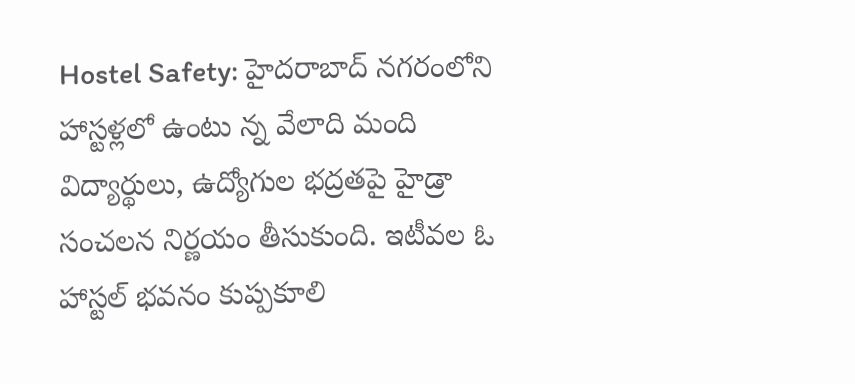Hostel Safety: హైదరాబాద్ నగరంలోని హాస్టళ్లలో ఉంటు న్న వేలాది మంది విద్యార్థులు, ఉద్యోగుల భద్రతపై హైడ్రా సంచలన నిర్ణయం తీసుకుంది. ఇటీవల ఓ హాస్టల్ భవనం కుప్పకూలి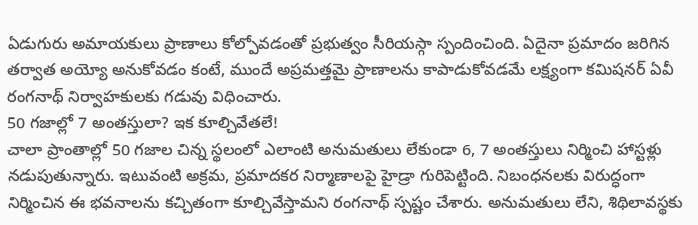ఏడుగురు అమాయకులు ప్రాణాలు కోల్పోవడంతో ప్రభుత్వం సీరియస్గా స్పందించింది. ఏదైనా ప్రమాదం జరిగిన తర్వాత అయ్యో అనుకోవడం కంటే, ముందే అప్రమత్తమై ప్రాణాలను కాపాడుకోవడమే లక్ష్యంగా కమిషనర్ ఏవీ రంగనాథ్ నిర్వాహకులకు గడువు విధించారు.
50 గజాల్లో 7 అంతస్తులా? ఇక కూల్చివేతలే!
చాలా ప్రాంతాల్లో 50 గజాల చిన్న స్థలంలో ఎలాంటి అనుమతులు లేకుండా 6, 7 అంతస్తులు నిర్మించి హాస్టళ్లు నడుపుతున్నారు. ఇటువంటి అక్రమ, ప్రమాదకర నిర్మాణాలపై హైడ్రా గురిపెట్టింది. నిబంధనలకు విరుద్ధంగా నిర్మించిన ఈ భవనాలను కచ్చితంగా కూల్చివేస్తామని రంగనాథ్ స్పష్టం చేశారు. అనుమతులు లేని, శిథిలావస్థకు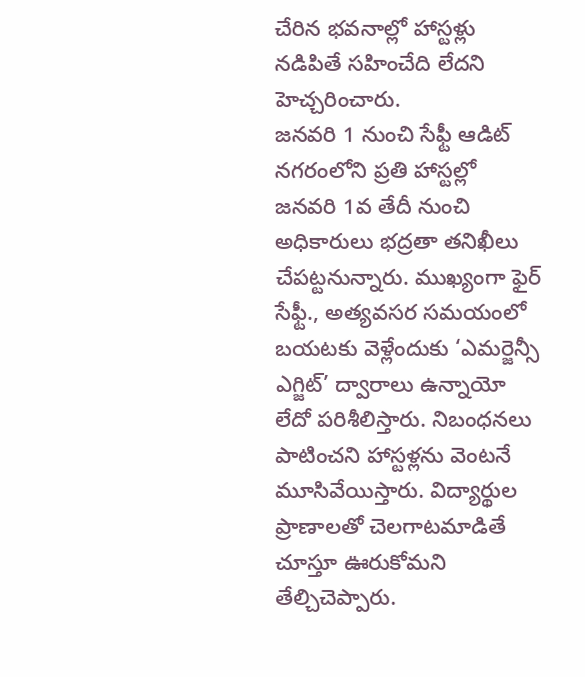చేరిన భవనాల్లో హాస్టళ్లు నడిపితే సహించేది లేదని హెచ్చరించారు.
జనవరి 1 నుంచి సేఫ్టీ ఆడిట్
నగరంలోని ప్రతి హాస్టల్లో జనవరి 1వ తేదీ నుంచి అధికారులు భద్రతా తనిఖీలు చేపట్టనున్నారు. ముఖ్యంగా ఫైర్ సేఫ్టీ., అత్యవసర సమయంలో బయటకు వెళ్లేందుకు ‘ఎమర్జెన్సీ ఎగ్జిట్’ ద్వారాలు ఉన్నాయో లేదో పరిశీలిస్తారు. నిబంధనలు పాటించని హాస్టళ్లను వెంటనే మూసివేయిస్తారు. విద్యార్థుల ప్రాణాలతో చెలగాటమాడితే చూస్తూ ఊరుకోమని తేల్చిచెప్పారు.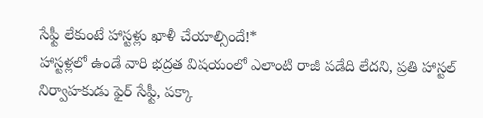సేఫ్టీ లేకుంటే హాస్టళ్లు ఖాళీ చేయాల్సిందే!*
హాస్టళ్లలో ఉండే వారి భద్రత విషయంలో ఎలాంటి రాజీ పడేది లేదని, ప్రతి హాస్టల్ నిర్వాహకుడు ఫైర్ సేఫ్టీ, పక్కా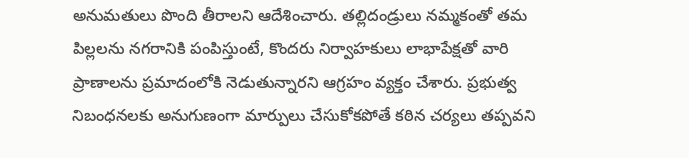అనుమతులు పొంది తీరాలని ఆదేశించారు. తల్లిదండ్రులు నమ్మకంతో తమ పిల్లలను నగరానికి పంపిస్తుంటే, కొందరు నిర్వాహకులు లాభాపేక్షతో వారి ప్రాణాలను ప్రమాదంలోకి నెడుతున్నారని ఆగ్రహం వ్యక్తం చేశారు. ప్రభుత్వ నిబంధనలకు అనుగుణంగా మార్పులు చేసుకోకపోతే కఠిన చర్యలు తప్పవని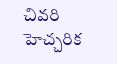చివరి హెచ్చరిక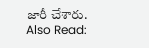జారీ చేశారు.
Also Read: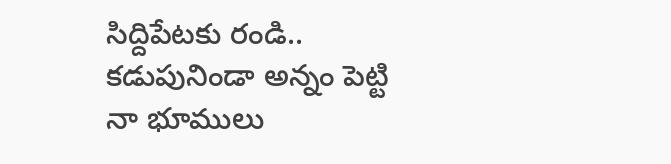సిద్దిపేటకు రండి.. కడుపునిండా అన్నం పెట్టి నా భూములు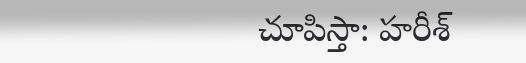చూపిస్తా: హరీశ్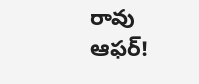రావు ఆఫర్!